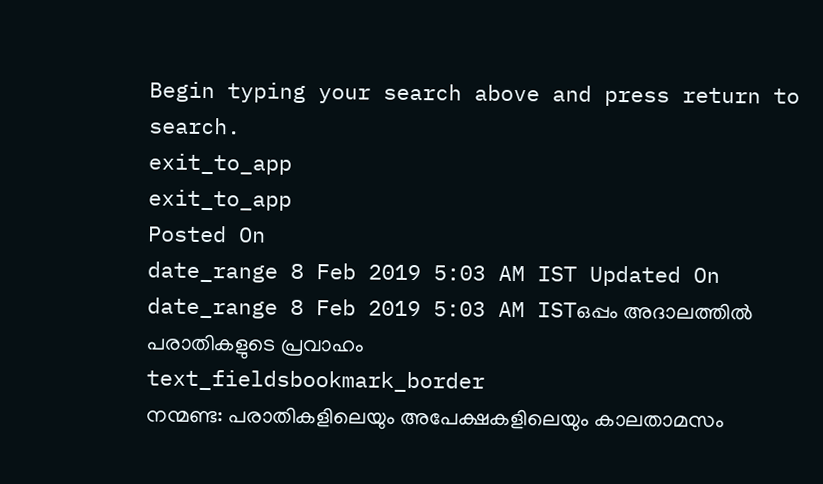Begin typing your search above and press return to search.
exit_to_app
exit_to_app
Posted On
date_range 8 Feb 2019 5:03 AM IST Updated On
date_range 8 Feb 2019 5:03 AM ISTഒപ്പം അദാലത്തിൽ പരാതികളുടെ പ്രവാഹം
text_fieldsbookmark_border
നന്മണ്ട: പരാതികളിലെയും അപേക്ഷകളിലെയും കാലതാമസം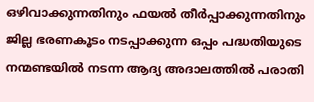ഒഴിവാക്കുന്നതിനും ഫയൽ തീർപ്പാക്കുന്നതിനും ജില്ല ഭരണകൂടം നടപ്പാക്കുന്ന ഒപ്പം പദ്ധതിയുടെ നന്മണ്ടയിൽ നടന്ന ആദ്യ അദാലത്തിൽ പരാതി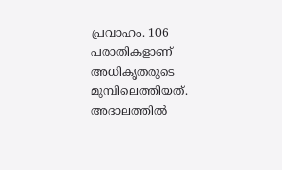പ്രവാഹം. 106 പരാതികളാണ് അധികൃതരുടെ മുമ്പിലെത്തിയത്. അദാലത്തിൽ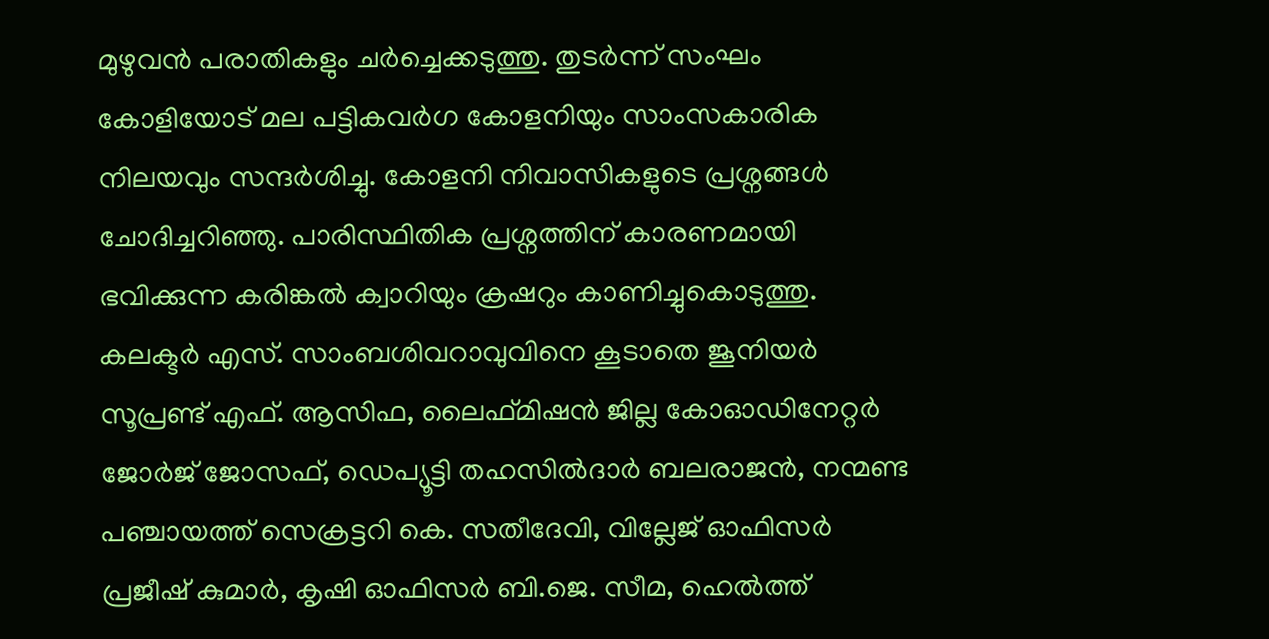മുഴുവൻ പരാതികളും ചർച്ചെക്കടുത്തു. തുടർന്ന് സംഘം കോളിയോട് മല പട്ടികവർഗ കോളനിയും സാംസകാരിക നിലയവും സന്ദർശിച്ചു. കോളനി നിവാസികളുടെ പ്രശ്നങ്ങൾ ചോദിച്ചറിഞ്ഞു. പാരിസ്ഥിതിക പ്രശ്നത്തിന് കാരണമായി ഭവിക്കുന്ന കരിങ്കൽ ക്വാറിയും ക്രഷറും കാണിച്ചുകൊടുത്തു. കലക്ടർ എസ്. സാംബശിവറാവുവിനെ കൂടാതെ ജൂനിയർ സൂപ്രണ്ട് എഫ്. ആസിഫ, ലൈഫ്മിഷൻ ജില്ല കോഓഡിനേറ്റർ ജോർജ് ജോസഫ്, ഡെപ്യൂട്ടി തഹസിൽദാർ ബലരാജൻ, നന്മണ്ട പഞ്ചായത്ത് സെക്രട്ടറി കെ. സതീദേവി, വില്ലേജ് ഓഫിസർ പ്രജീഷ് കുമാർ, കൃഷി ഓഫിസർ ബി.ജെ. സീമ, ഹെൽത്ത്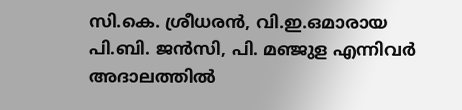സി.കെ. ശ്രീധരൻ, വി.ഇ.ഒമാരായ പി.ബി. ജൻസി, പി. മഞ്ജുള എന്നിവർ അദാലത്തിൽ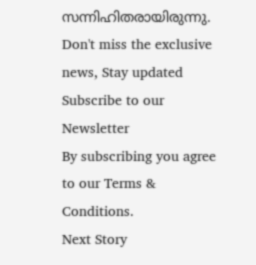സന്നിഹിതരായിരുന്നു.
Don't miss the exclusive news, Stay updated
Subscribe to our Newsletter
By subscribing you agree to our Terms & Conditions.
Next Story